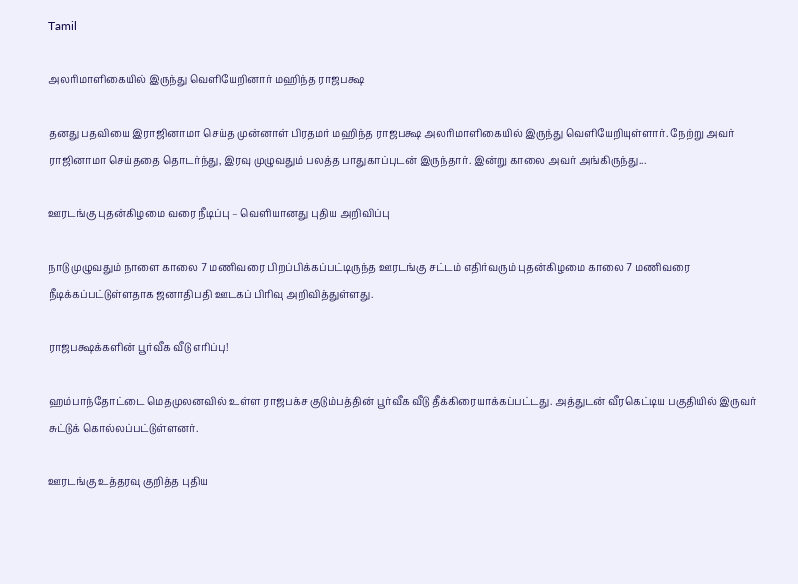Tamil

அலரிமாளிகையில் இருந்து வௌியேறினார் மஹிந்த ராஜபக்ஷ

தனது பதவியை இராஜினாமா செய்த முன்னாள் பிரதமர் மஹிந்த ராஜபக்ஷ அலரிமாளிகையில் இருந்து வெளியேறியுள்ளார். நேற்று அவர் ராஜினாமா செய்ததை தொடர்ந்து, இரவு முழுவதும் பலத்த பாதுகாப்புடன் இருந்தார். இன்று காலை அவர் அங்கிருந்து...

ஊரடங்கு புதன்கிழமை வரை நீடிப்பு – வௌியானது புதிய அறிவிப்பு

நாடு முழுவதும் நாளை காலை 7 மணிவரை பிறப்பிக்கப்பட்டிருந்த ஊரடங்கு சட்டம் எதிர்வரும் புதன்கிழமை காலை 7 மணிவரை நீடிக்கப்பட்டுள்ளதாக ஜனாதிபதி ஊடகப் பிரிவு அறிவித்துள்ளது.

ராஜபக்ஷக்களின் பூர்வீக வீடு எரிப்பு!

ஹம்பாந்தோட்டை மெதமுலனவில் உள்ள ராஜபக்ச குடும்பத்தின் பூர்வீக வீடு தீக்கிரையாக்கப்பட்டது. அத்துடன் வீரகெட்டிய பகுதியில் இருவர் சுட்டுக் கொல்லப்பட்டுள்ளனர்.

ஊரடங்கு உத்தரவு குறித்த புதிய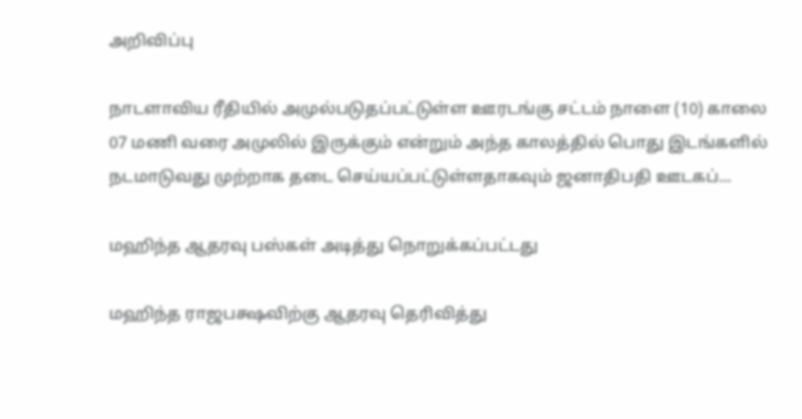அறிவிப்பு

நாடளாவிய ரீதியில் அமுல்படுதப்பட்டுள்ள ஊரடங்கு சட்டம் நாளை (10) காலை 07 மணி வரை அமுலில் இருக்கும் என்றும் அந்த காலத்தில் பொது இடங்களில் நடமாடுவது முற்றாக தடை செய்யப்பட்டுள்ளதாகவும் ஜனாதிபதி ஊடகப்...

மஹிந்த ஆதரவு பஸ்கள் அடித்து நொறுக்கப்பட்டது

மஹிந்த ராஜபக்ஷவிற்கு ஆதரவு தெரிவித்து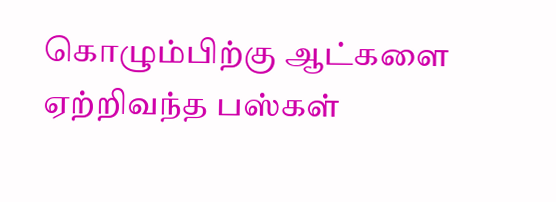கொழும்பிற்கு ஆட்களை ஏற்றிவந்த பஸ்கள்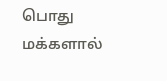பொது மக்களால்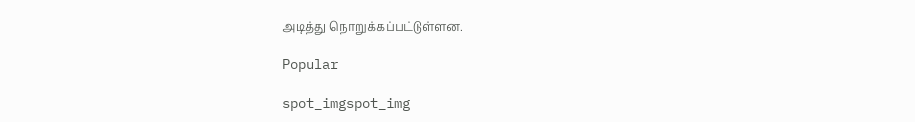அடித்து நொறுக்கப்பட்டுள்ளன.

Popular

spot_imgspot_img